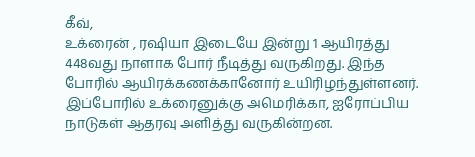கீவ்,
உக்ரைன் , ரஷியா இடையே இன்று 1 ஆயிரத்து 448வது நாளாக போர் நீடித்து வருகிறது. இந்த போரில் ஆயிரக்கணக்கானோர் உயிரிழந்துள்ளனர்.
இப்போரில் உக்ரைனுக்கு அமெரிக்கா, ஐரோப்பிய நாடுகள் ஆதரவு அளித்து வருகின்றன.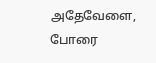அதேவேளை, போரை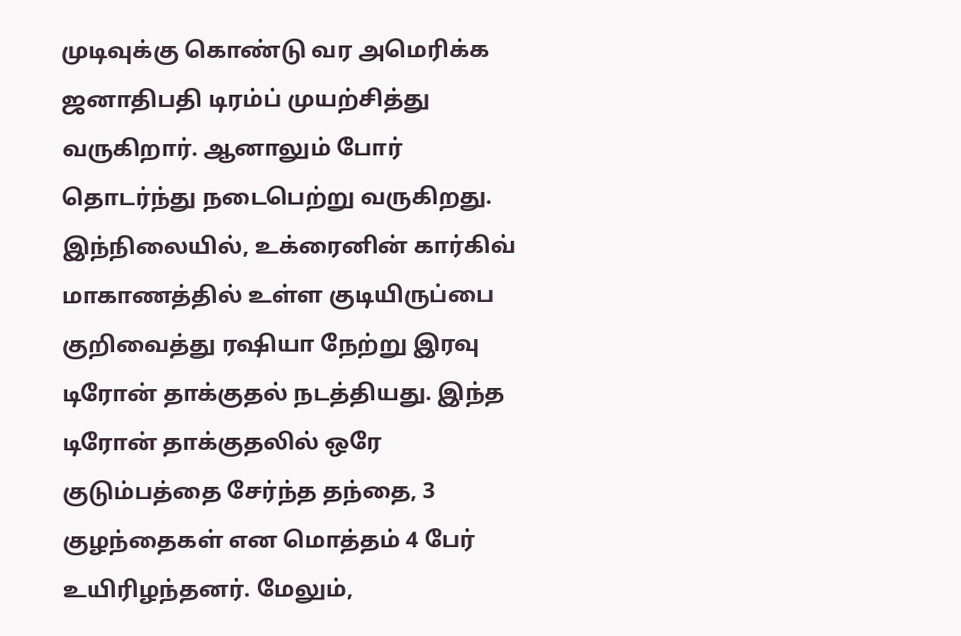முடிவுக்கு கொண்டு வர அமெரிக்க ஜனாதிபதி டிரம்ப் முயற்சித்து வருகிறார். ஆனாலும் போர் தொடர்ந்து நடைபெற்று வருகிறது.
இந்நிலையில், உக்ரைனின் கார்கிவ் மாகாணத்தில் உள்ள குடியிருப்பை குறிவைத்து ரஷியா நேற்று இரவு டிரோன் தாக்குதல் நடத்தியது. இந்த டிரோன் தாக்குதலில் ஒரே குடும்பத்தை சேர்ந்த தந்தை, 3 குழந்தைகள் என மொத்தம் 4 பேர் உயிரிழந்தனர். மேலும்,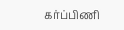கர்ப்பிணி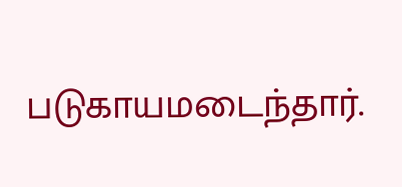படுகாயமடைந்தார்.